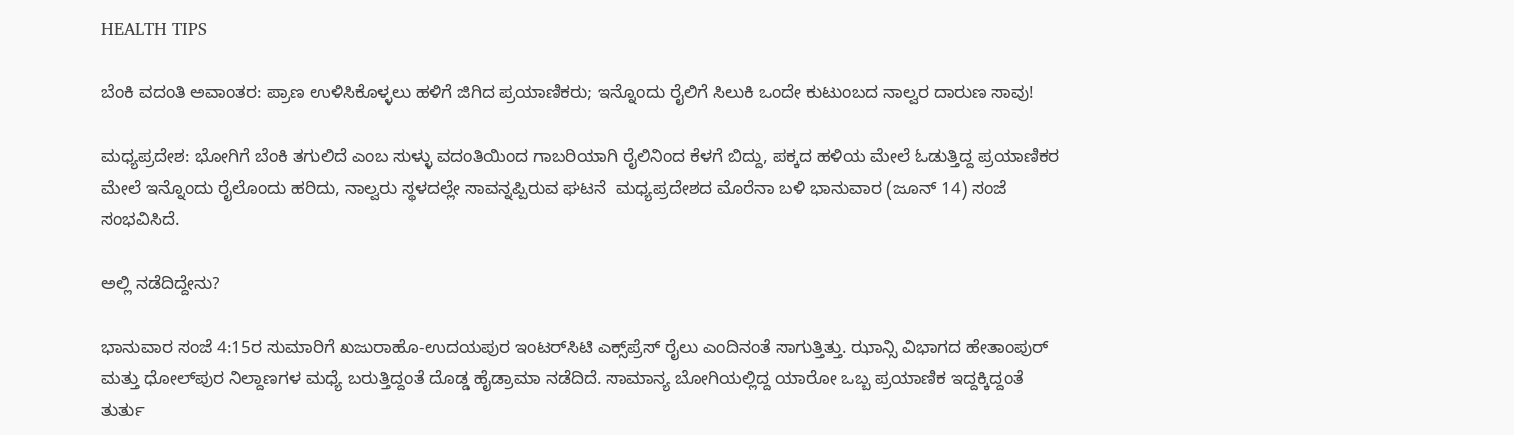HEALTH TIPS

ಬೆಂಕಿ ವದಂತಿ ಅವಾಂತರ: ಪ್ರಾಣ ಉಳಿಸಿಕೊಳ್ಳಲು ಹಳಿಗೆ ಜಿಗಿದ ಪ್ರಯಾಣಿಕರು; ಇನ್ನೊಂದು ರೈಲಿಗೆ ಸಿಲುಕಿ ಒಂದೇ ಕುಟುಂಬದ ನಾಲ್ವರ ದಾರುಣ ಸಾವು!

ಮಧ್ಯಪ್ರದೇಶ: ಭೋಗಿಗೆ ಬೆಂಕಿ ತಗುಲಿದೆ ಎಂಬ ಸುಳ್ಳು ವದಂತಿಯಿಂದ ಗಾಬರಿಯಾಗಿ ರೈಲಿನಿಂದ ಕೆಳಗೆ ಬಿದ್ದು, ಪಕ್ಕದ ಹಳಿಯ ಮೇಲೆ ಓಡುತ್ತಿದ್ದ ಪ್ರಯಾಣಿಕರ ಮೇಲೆ ಇನ್ನೊಂದು ರೈಲೊಂದು ಹರಿದು, ನಾಲ್ವರು ಸ್ಥಳದಲ್ಲೇ ಸಾವನ್ನಪ್ಪಿರುವ ಘಟನೆ  ಮಧ್ಯಪ್ರದೇಶದ ಮೊರೆನಾ ಬಳಿ ಭಾನುವಾರ (ಜೂನ್ 14) ಸಂಜೆ ಸಂಭವಿಸಿದೆ.

ಅಲ್ಲಿ ನಡೆದಿದ್ದೇನು?

ಭಾನುವಾರ ಸಂಜೆ 4:15ರ ಸುಮಾರಿಗೆ ಖಜುರಾಹೊ-ಉದಯಪುರ ಇಂಟರ್‌ಸಿಟಿ ಎಕ್ಸ್‌ಪ್ರೆಸ್ ರೈಲು ಎಂದಿನಂತೆ ಸಾಗುತ್ತಿತ್ತು. ಝಾನ್ಸಿ ವಿಭಾಗದ ಹೇತಾಂಪುರ್ ಮತ್ತು ಧೋಲ್‌ಪುರ ನಿಲ್ದಾಣಗಳ ಮಧ್ಯೆ ಬರುತ್ತಿದ್ದಂತೆ ದೊಡ್ಡ ಹೈಡ್ರಾಮಾ ನಡೆದಿದೆ. ಸಾಮಾನ್ಯ ಬೋಗಿಯಲ್ಲಿದ್ದ ಯಾರೋ ಒಬ್ಬ ಪ್ರಯಾಣಿಕ ಇದ್ದಕ್ಕಿದ್ದಂತೆ ತುರ್ತು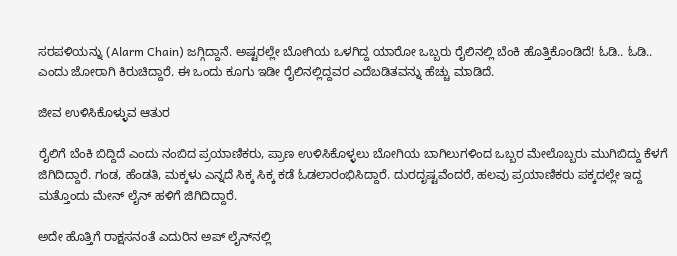ಸರಪಳಿಯನ್ನು (Alarm Chain) ಜಗ್ಗಿದ್ದಾನೆ. ಅಷ್ಟರಲ್ಲೇ ಬೋಗಿಯ ಒಳಗಿದ್ದ ಯಾರೋ ಒಬ್ಬರು ರೈಲಿನಲ್ಲಿ ಬೆಂಕಿ ಹೊತ್ತಿಕೊಂಡಿದೆ! ಓಡಿ.. ಓಡಿ.. ಎಂದು ಜೋರಾಗಿ ಕಿರುಚಿದ್ದಾರೆ. ಈ ಒಂದು ಕೂಗು ಇಡೀ ರೈಲಿನಲ್ಲಿದ್ದವರ ಎದೆಬಡಿತವನ್ನು ಹೆಚ್ಚು ಮಾಡಿದೆ.

ಜೀವ ಉಳಿಸಿಕೊಳ್ಳುವ ಆತುರ

ರೈಲಿಗೆ ಬೆಂಕಿ ಬಿದ್ದಿದೆ ಎಂದು ನಂಬಿದ ಪ್ರಯಾಣಿಕರು, ಪ್ರಾಣ ಉಳಿಸಿಕೊಳ್ಳಲು ಬೋಗಿಯ ಬಾಗಿಲುಗಳಿಂದ ಒಬ್ಬರ ಮೇಲೊಬ್ಬರು ಮುಗಿಬಿದ್ದು ಕೆಳಗೆ ಜಿಗಿದಿದ್ದಾರೆ. ಗಂಡ, ಹೆಂಡತಿ, ಮಕ್ಕಳು ಎನ್ನದೆ ಸಿಕ್ಕ ಸಿಕ್ಕ ಕಡೆ ಓಡಲಾರಂಭಿಸಿದ್ದಾರೆ. ದುರದೃಷ್ಟವೆಂದರೆ, ಹಲವು ಪ್ರಯಾಣಿಕರು ಪಕ್ಕದಲ್ಲೇ ಇದ್ದ ಮತ್ತೊಂದು ಮೇನ್‌ ಲೈನ್‌ ಹಳಿಗೆ ಜಿಗಿದಿದ್ದಾರೆ.

ಅದೇ ಹೊತ್ತಿಗೆ ರಾಕ್ಷಸನಂತೆ ಎದುರಿನ ಅಪ್ ಲೈನ್‌ನಲ್ಲಿ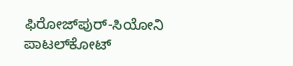ಫಿರೋಜ್‌ಪುರ್-ಸಿಯೋನಿ ಪಾಟಲ್‌ಕೋಟ್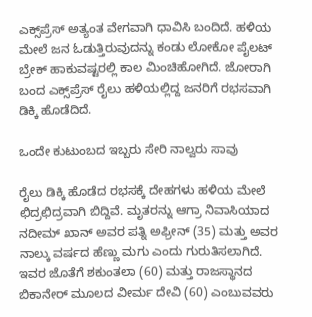ಎಕ್ಸ್‌ಪ್ರೆಸ್ ಅತ್ಯಂತ ವೇಗವಾಗಿ ಧಾವಿಸಿ ಬಂದಿದೆ. ಹಳಿಯ ಮೇಲೆ ಜನ ಓಡುತ್ತಿರುವುದನ್ನು ಕಂಡು ಲೋಕೋ ಪೈಲಟ್ ಬ್ರೇಕ್ ಹಾಕುವಷ್ಟರಲ್ಲಿ ಕಾಲ ಮಿಂಚಿಹೋಗಿದೆ. ಜೋರಾಗಿ ಬಂದ ಎಕ್ಸ್‌ಪ್ರೆಸ್ ರೈಲು ಹಳಿಯಲ್ಲಿದ್ದ ಜನರಿಗೆ ರಭಸವಾಗಿ ಡಿಕ್ಕಿ ಹೊಡೆದಿದೆ.

ಒಂದೇ ಕುಟುಂಬದ ಇಬ್ಬರು ಸೇರಿ ನಾಲ್ವರು ಸಾವು

ರೈಲು ಡಿಕ್ಕಿ ಹೊಡೆದ ರಭಸಕ್ಕೆ ದೇಹಗಳು ಹಳಿಯ ಮೇಲೆ ಛಿದ್ರಛಿದ್ರವಾಗಿ ಬಿದ್ದಿವೆ. ಮೃತರನ್ನು ಆಗ್ರಾ ನಿವಾಸಿಯಾದ ನದೀಮ್ ಖಾನ್ ಅವರ ಪತ್ನಿ ಅಫ್ರೀನ್ (35) ಮತ್ತು ಅವರ ನಾಲ್ಕು ವರ್ಷದ ಹೆಣ್ಣು ಮಗು ಎಂದು ಗುರುತಿಸಲಾಗಿದೆ. ಇವರ ಜೊತೆಗೆ ಶಕುಂತಲಾ (60) ಮತ್ತು ರಾಜಸ್ಥಾನದ ಬಿಕಾನೇರ್ ಮೂಲದ ವೀರ್ಮ ದೇವಿ (60) ಎಂಬುವವರು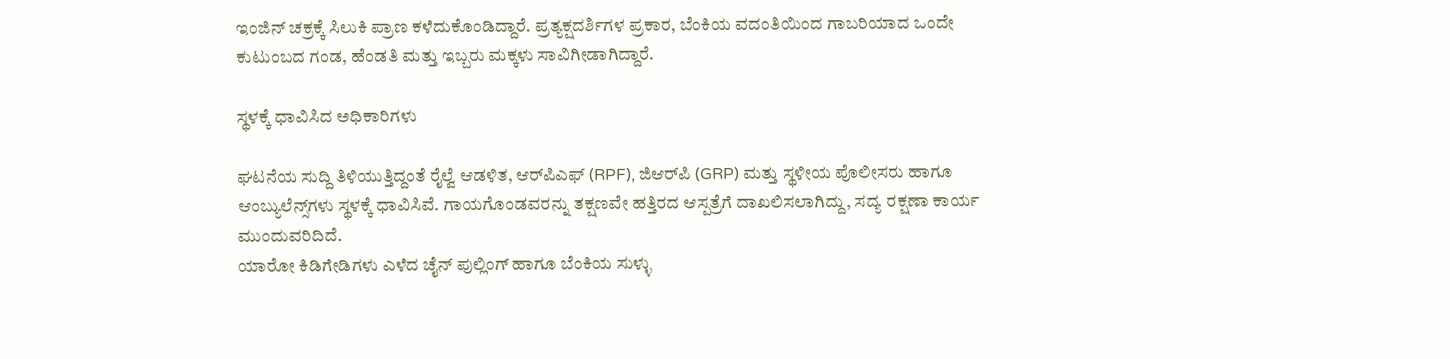ಇಂಜಿನ್ ಚಕ್ರಕ್ಕೆ ಸಿಲುಕಿ ಪ್ರಾಣ ಕಳೆದುಕೊಂಡಿದ್ದಾರೆ. ಪ್ರತ್ಯಕ್ಷದರ್ಶಿಗಳ ಪ್ರಕಾರ, ಬೆಂಕಿಯ ವದಂತಿಯಿಂದ ಗಾಬರಿಯಾದ ಒಂದೇ ಕುಟುಂಬದ ಗಂಡ, ಹೆಂಡತಿ ಮತ್ತು ಇಬ್ಬರು ಮಕ್ಕಳು ಸಾವಿಗೀಡಾಗಿದ್ದಾರೆ.

ಸ್ಥಳಕ್ಕೆ ಧಾವಿಸಿದ ಅಧಿಕಾರಿಗಳು

ಘಟನೆಯ ಸುದ್ದಿ ತಿಳಿಯುತ್ತಿದ್ದಂತೆ ರೈಲ್ವೆ ಆಡಳಿತ, ಆರ್‌ಪಿಎಫ್ (RPF), ಜಿಆರ್‌ಪಿ (GRP) ಮತ್ತು ಸ್ಥಳೀಯ ಪೊಲೀಸರು ಹಾಗೂ ಆಂಬ್ಯುಲೆನ್ಸ್‌ಗಳು ಸ್ಥಳಕ್ಕೆ ಧಾವಿಸಿವೆ. ಗಾಯಗೊಂಡವರನ್ನು ತಕ್ಷಣವೇ ಹತ್ತಿರದ ಆಸ್ಪತ್ರೆಗೆ ದಾಖಲಿಸಲಾಗಿದ್ದು, ಸದ್ಯ ರಕ್ಷಣಾ ಕಾರ್ಯ ಮುಂದುವರಿದಿದೆ.
ಯಾರೋ ಕಿಡಿಗೇಡಿಗಳು ಎಳೆದ ಚೈನ್ ಪುಲ್ಲಿಂಗ್ ಹಾಗೂ ಬೆಂಕಿಯ ಸುಳ್ಳು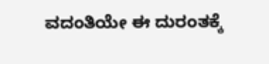ವದಂತಿಯೇ ಈ ದುರಂತಕ್ಕೆ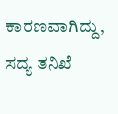ಕಾರಣವಾಗಿದ್ದು, ಸದ್ಯ ತನಿಖೆ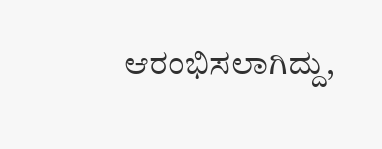ಆರಂಭಿಸಲಾಗಿದ್ದು,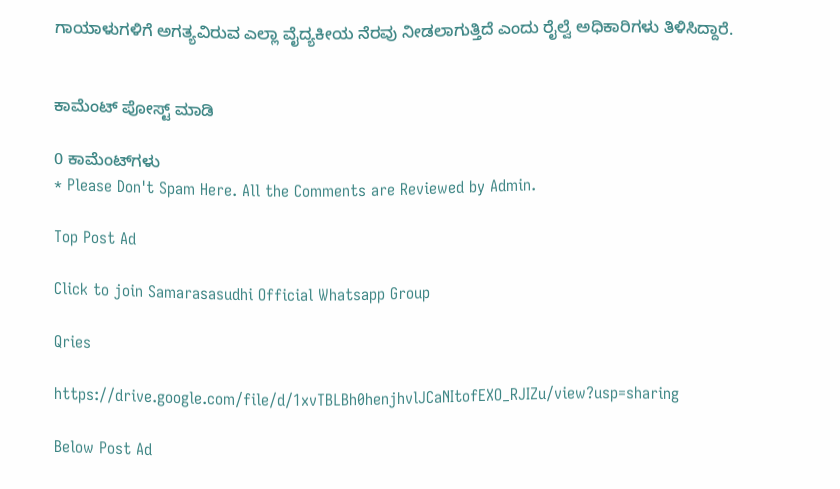ಗಾಯಾಳುಗಳಿಗೆ ಅಗತ್ಯವಿರುವ ಎಲ್ಲಾ ವೈದ್ಯಕೀಯ ನೆರವು ನೀಡಲಾಗುತ್ತಿದೆ ಎಂದು ರೈಲ್ವೆ ಅಧಿಕಾರಿಗಳು ತಿಳಿಸಿದ್ದಾರೆ.


ಕಾಮೆಂಟ್‌‌ ಪೋಸ್ಟ್‌ ಮಾಡಿ

0 ಕಾಮೆಂಟ್‌ಗಳು
* Please Don't Spam Here. All the Comments are Reviewed by Admin.

Top Post Ad

Click to join Samarasasudhi Official Whatsapp Group

Qries

https://drive.google.com/file/d/1xvTBLBh0henjhvlJCaNItofEXO_RJIZu/view?usp=sharing

Below Post Ad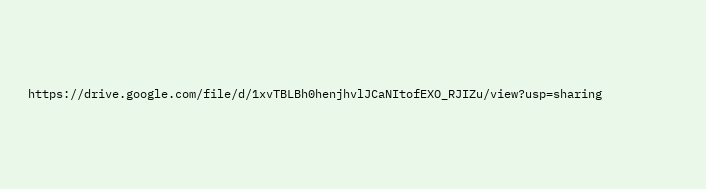https://drive.google.com/file/d/1xvTBLBh0henjhvlJCaNItofEXO_RJIZu/view?usp=sharing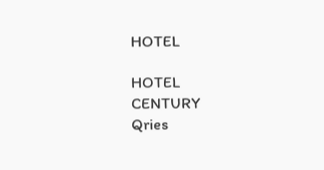HOTEL

HOTEL
CENTURY
Qries